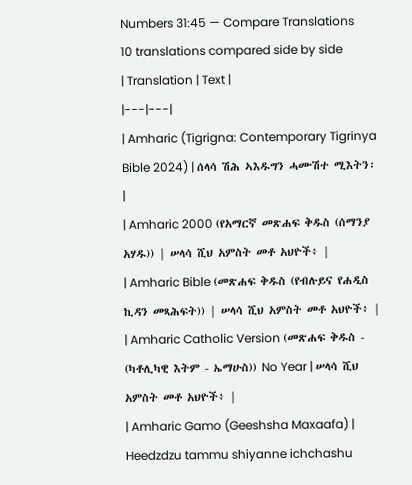Numbers 31:45 — Compare Translations
10 translations compared side by side
| Translation | Text |
|---|---|
| Amharic (Tigrigna: Contemporary Tigrinya Bible 2024) | ሰላሳ ሽሕ ኣእዱግን ሓሙሽተ ሚእትን፡ |
| Amharic 2000 (የአማርኛ መጽሐፍ ቅዱስ (ሰማንያ አሃዱ)) | ሠላሳ ሺህ አምስት መቶ አህዮች፥ |
| Amharic Bible (መጽሐፍ ቅዱስ (የብሉይና የሐዲስ ኪዳን መጻሕፍት)) | ሠላሳ ሺህ አምስት መቶ አህዮች፥ |
| Amharic Catholic Version (መጽሐፍ ቅዱስ - (ካቶሊካዊ እትም - ኤማሁስ)) No Year | ሠላሳ ሺህ አምስት መቶ አህዮች፥ |
| Amharic Gamo (Geeshsha Maxaafa) | Heedzdzu tammu shiyanne ichchashu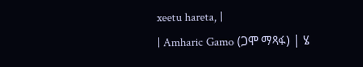xeetu hareta, |
| Amharic Gamo (ጋሞ ማጻፋ) | ሄ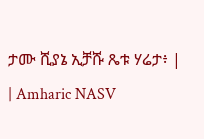ታሙ ሺያኔ ኢቻሹ ጼቱ ሃሬታ፥ |
| Amharic NASV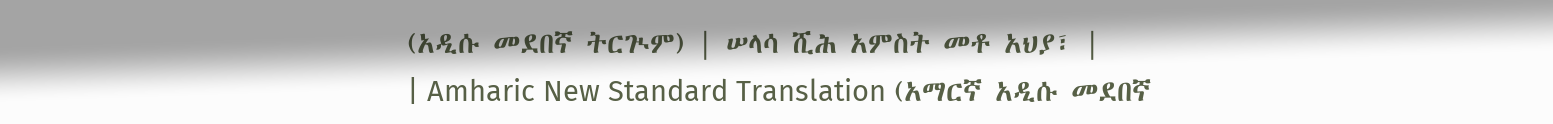(አዲሱ መደበኛ ትርጒም) | ሠላሳ ሺሕ አምስት መቶ አህያ፣ |
| Amharic New Standard Translation (አማርኛ አዲሱ መደበኛ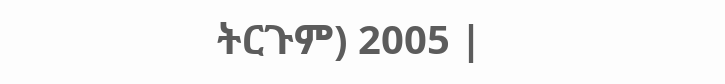ትርጉም) 2005 |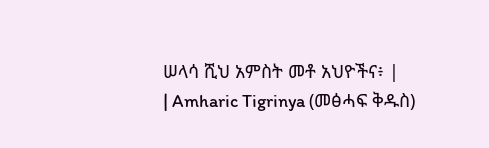ሠላሳ ሺህ አምስት መቶ አህዮችና፥ |
| Amharic Tigrinya (መፅሓፍ ቅዱስ)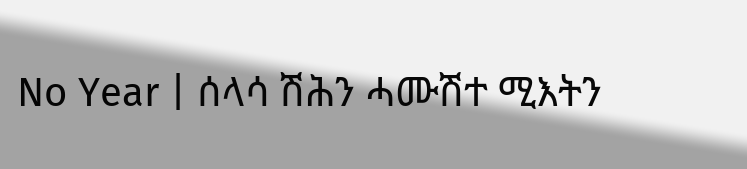No Year | ሰላሳ ሽሕን ሓሙሽተ ሚእትን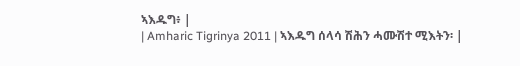ኣእዱግ፥ |
| Amharic Tigrinya 2011 | ኣእዱግ ሰላሳ ሽሕን ሓሙሽተ ሚእትን፡ |